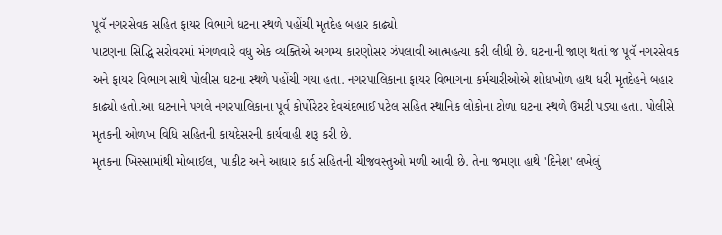પૂવૅ નગરસેવક સહિત ફાયર વિભાગે ધટના સ્થળે પહોંચી મૃતદેહ બહાર કાઢ્યો
પાટણના સિદ્ધિ સરોવરમાં મંગળવારે વધુ એક વ્યક્તિએ અગમ્ય કારણોસર ઝંપલાવી આત્મહત્યા કરી લીધી છે. ઘટનાની જાણ થતાં જ પૂવૅ નગરસેવક અને ફાયર વિભાગ સાથે પોલીસ ઘટના સ્થળે પહોંચી ગયા હતા. નગરપાલિકાના ફાયર વિભાગના કર્મચારીઓએ શોધખોળ હાથ ધરી મૃતદેહને બહાર કાઢ્યો હતો.આ ઘટનાને પગલે નગરપાલિકાના પૂર્વ કોર્પોરેટર દેવચંદભાઈ પટેલ સહિત સ્થાનિક લોકોના ટોળા ઘટના સ્થળે ઉમટી પડ્યા હતા. પોલીસે મૃતકની ઓળખ વિધિ સહિતની કાયદેસરની કાર્યવાહી શરૂ કરી છે.
મૃતકના ખિસ્સામાંથી મોબાઈલ, પાકીટ અને આધાર કાર્ડ સહિતની ચીજવસ્તુઓ મળી આવી છે. તેના જમણા હાથે 'દિનેશ' લખેલું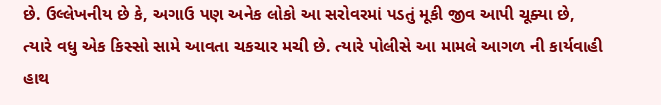છે. ઉલ્લેખનીય છે કે, અગાઉ પણ અનેક લોકો આ સરોવરમાં પડતું મૂકી જીવ આપી ચૂક્યા છે, ત્યારે વધુ એક કિસ્સો સામે આવતા ચકચાર મચી છે. ત્યારે પોલીસે આ મામલે આગળ ની કાર્યવાહી હાથ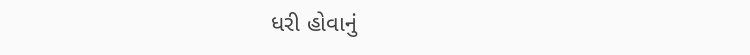ધરી હોવાનું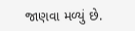જાણવા મળ્યું છે.